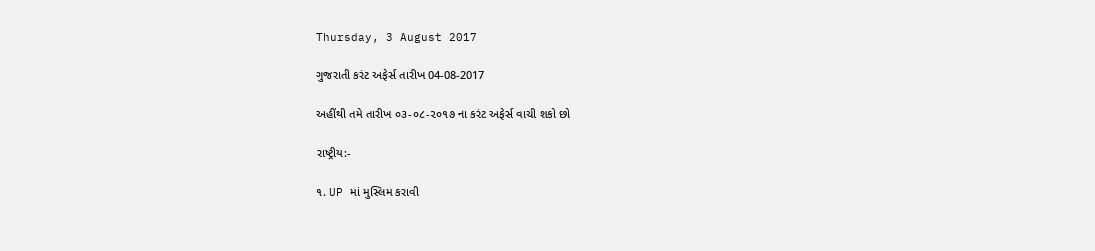Thursday, 3 August 2017

ગુજરાતી કરંટ અફેર્સ તારીખ 04-08-2017

અહીંથી તમે તારીખ ૦૩-૦૮-૨૦૧૭ ના કરંટ અફેર્સ વાચી શકો છો

રાષ્ટ્રીય:-

૧. UP માં મુસ્લિમ કરાવી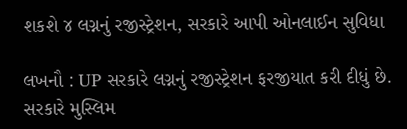શકશે ૪ લગ્નનું રજીસ્ટ્રેશન, સરકારે આપી ઓનલાઈન સુવિધા

લખનૌ : UP સરકારે લગ્નનું રજીસ્ટ્રેશન ફરજીયાત કરી દીધું છે. સરકારે મુસ્લિમ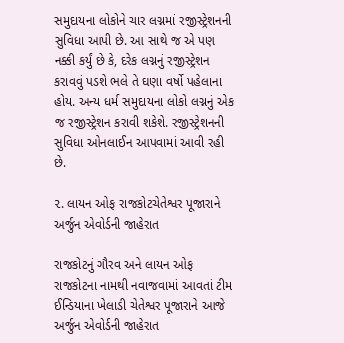સમુદાયના લોકોને ચાર લગ્નમાં રજીસ્ટ્રેશનની સુવિધા આપી છે. આ સાથે જ એ પણ નક્કી કર્યું છે કે, દરેક લગ્નનું રજીસ્ટ્રેશન કરાવવું પડશે ભલે તે ઘણા વર્ષો પહેલાના હોય. અન્ય ધર્મ સમુદાયના લોકો લગ્નનું એક જ રજીસ્ટ્રેશન કરાવી શકેશે. રજીસ્ટ્રેશનની સુવિધા ઓનલાઈન આપવામાં આવી રહી છે.

૨. લાયન ઓફ રાજકોટચેતેશ્વર પૂજારાને અર્જુન એવોર્ડની જાહેરાત

રાજકોટનું ગૌરવ અને લાયન ઓફ રાજકોટના નામથી નવાજવામાં આવતાં ટીમ ઈન્ડિયાના ખેલાડી ચેતેશ્વર પૂજારાને આજે અર્જુન એવોર્ડની જાહેરાત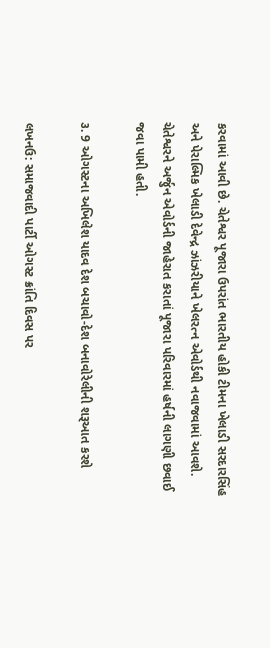કરવામાં આવી છે. ચેતેશ્વર પૂજારા ઉપરાંત ભારતીય હોકી ટીમના ખેલાડી સરદારસિંહ અને પેરાલ્મિક ખેલાડી દેવેન્દ્ર ઝાંઝરીયાને ખેલરત્ન એવોર્ડથી નવાજવામાં આવશે. ચેતેશ્વરને અર્જુન એવોર્ડની જાહેરાત કરાતાં પૂજારા પરિવારમાં હર્ષની લાગણી છવાઈ જવા પામી હતી.

૩. 9 ઓગસ્ટના અખિલેશ યાદવ દેશ બચાવો-દેશ બનાવોરેલીની શરૂઆત કરશે

લખનઉ: સમાજવાદી પાર્ટી ઓગસ્ટ ક્રાંતિ દિવસ પર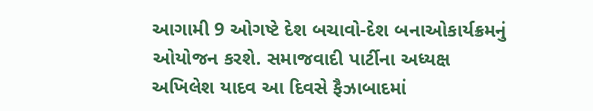આગામી 9 ઓગષ્ટે દેશ બચાવો-દેશ બનાઓકાર્યક્રમનું ઓયોજન કરશે. સમાજવાદી પાર્ટીના અધ્યક્ષ અખિલેશ યાદવ આ દિવસે ફૈઝાબાદમાં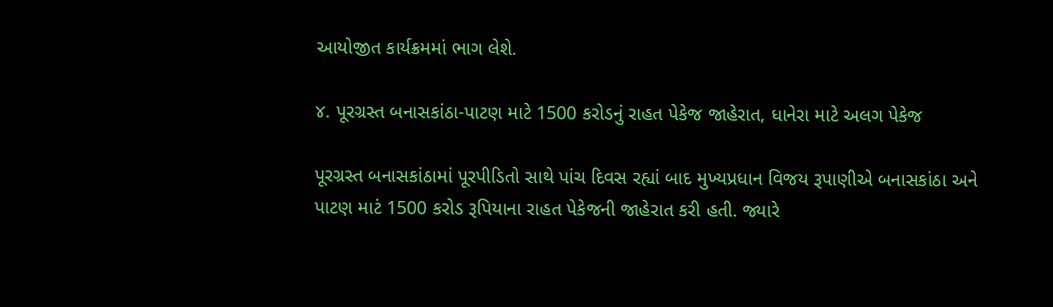આયોજીત કાર્યક્રમમાં ભાગ લેશે.

૪. પૂરગ્રસ્ત બનાસકાંઠા-પાટણ માટે 1500 કરોડનું રાહત પેકેજ જાહેરાત, ધાનેરા માટે અલગ પેકેજ

પૂરગ્રસ્ત બનાસકાંઠામાં પૂરપીડિતો સાથે પાંચ દિવસ રહ્યાં બાદ મુખ્યપ્રધાન વિજય રૂપાણીએ બનાસકાંઠા અને પાટણ માટં 1500 કરોડ રૂપિયાના રાહત પેકેજની જાહેરાત કરી હતી. જ્યારે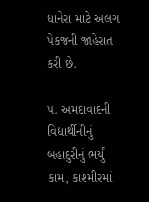ધાનેરા માટે અલગ પેકજની જાહેરાત કરી છે.

૫. અમદાવાદની વિદ્યાર્થીનીનું બહાદુરીનું ભર્યું કામ, કાશ્મીરમાં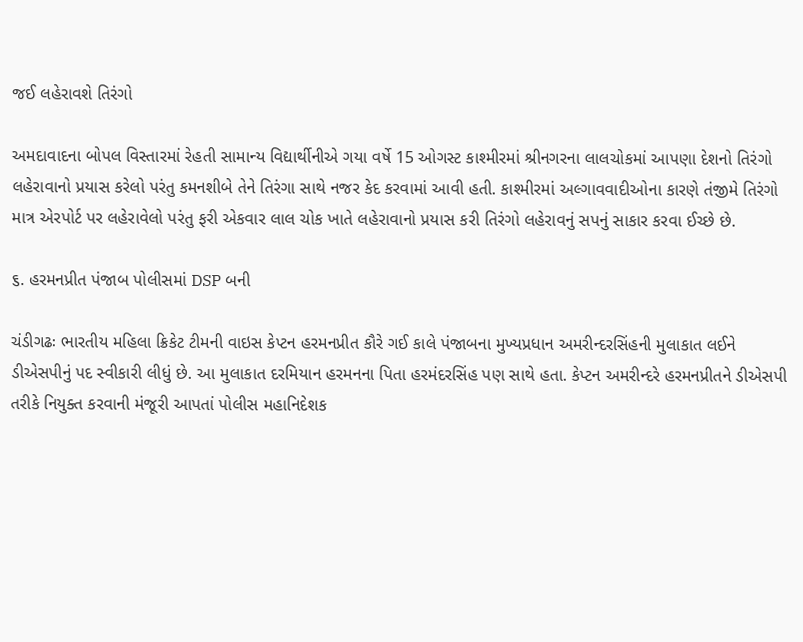જઈ લહેરાવશે તિરંગો

અમદાવાદના બોપલ વિસ્તારમાં રેહતી સામાન્ય વિદ્યાર્થીનીએ ગયા વર્ષે 15 ઓગસ્ટ કાશ્મીરમાં શ્રીનગરના લાલચોકમાં આપણા દેશનો તિરંગો લહેરાવાનો પ્રયાસ કરેલો પરંતુ કમનશીબે તેને તિરંગા સાથે નજર કેદ કરવામાં આવી હતી. કાશ્મીરમાં અલ્ગાવવાદીઓના કારણે તંજીમે તિરંગો માત્ર એરપોર્ટ પર લહેરાવેલો પરંતુ ફરી એકવાર લાલ ચોક ખાતે લહેરાવાનો પ્રયાસ કરી તિરંગો લહેરાવનું સપનું સાકાર કરવા ઈચ્છે છે.

૬. હરમનપ્રીત પંજાબ પોલીસમાં DSP બની

ચંડીગઢઃ ભારતીય મહિલા ક્રિકેટ ટીમની વાઇસ કેપ્ટન હરમનપ્રીત કૌરે ગઈ કાલે પંજાબના મુખ્યપ્રધાન અમરીન્દરસિંહની મુલાકાત લઈને ડીએસપીનું પદ સ્વીકારી લીધું છે. આ મુલાકાત દરમિયાન હરમનના પિતા હરમંદરસિંહ પણ સાથે હતા. કેપ્ટન અમરીન્દરે હરમનપ્રીતને ડીએસપી તરીકે નિયુક્ત કરવાની મંજૂરી આપતાં પોલીસ મહાનિદેશક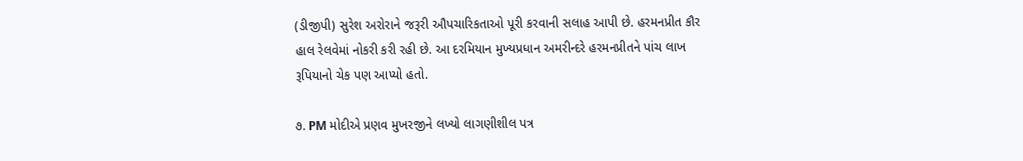(ડીજીપી) સુરેશ અરોરાને જરૂરી ઔપચારિકતાઓ પૂરી કરવાની સલાહ આપી છે. હરમનપ્રીત કૌર હાલ રેલવેમાં નોકરી કરી રહી છે. આ દરમિયાન મુખ્યપ્રધાન અમરીન્દરે હરમનપ્રીતને પાંચ લાખ રૂપિયાનો ચેક પણ આપ્યો હતો.

૭. PM મોદીએ પ્રણવ મુખરજીને લખ્યો લાગણીશીલ પત્ર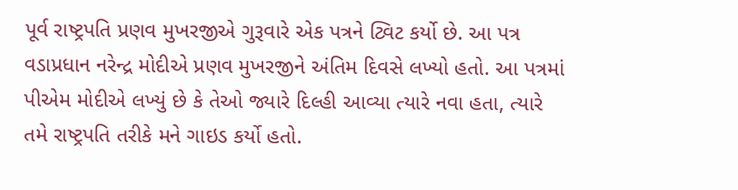પૂર્વ રાષ્ટ્રપતિ પ્રણવ મુખરજીએ ગુરૂવારે એક પત્રને ટ્વિટ કર્યો છે. આ પત્ર વડાપ્રધાન નરેન્દ્ર મોદીએ પ્રણવ મુખરજીને અંતિમ દિવસે લખ્યો હતો. આ પત્રમાં પીએમ મોદીએ લખ્યું છે કે તેઓ જ્યારે દિલ્હી આવ્યા ત્યારે નવા હતા, ત્યારે તમે રાષ્ટ્રપતિ તરીકે મને ગાઇડ કર્યો હતો.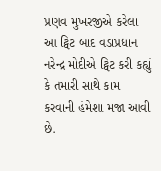પ્રણવ મુખરજીએ કરેલા આ ટ્વિટ બાદ વડાપ્રધાન નરેન્દ્ર મોદીએ ટ્વિટ કરી કહ્યું કે તમારી સાથે કામ કરવાની હંમેશા મજા આવી છે.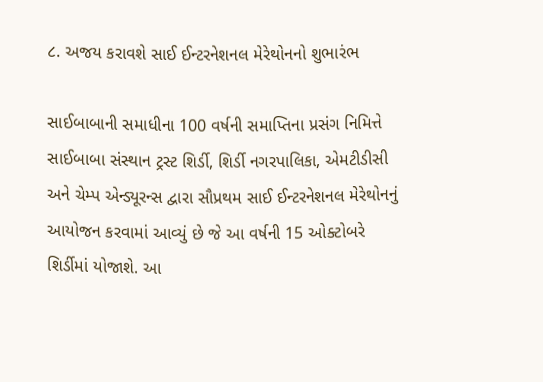૮. અજય કરાવશે સાઈ ઈન્ટરનેશનલ મેરેથોનનો શુભારંભ

સાઈબાબાની સમાધીના 100 વર્ષની સમાપ્તિના પ્રસંગ નિમિત્તે સાઈબાબા સંસ્થાન ટ્રસ્ટ શિર્ડી, શિર્ડી નગરપાલિકા, એમટીડીસી અને ચેમ્પ એન્ડ્યૂરન્સ દ્વારા સૌપ્રથમ સાઈ ઈન્ટરનેશનલ મેરેથોનનું આયોજન કરવામાં આવ્યું છે જે આ વર્ષની 15 ઓક્ટોબરે શિર્ડીમાં યોજાશે. આ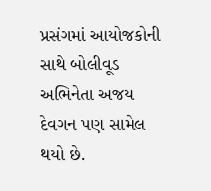પ્રસંગમાં આયોજકોની સાથે બોલીવૂડ અભિનેતા અજય દેવગન પણ સામેલ થયો છે.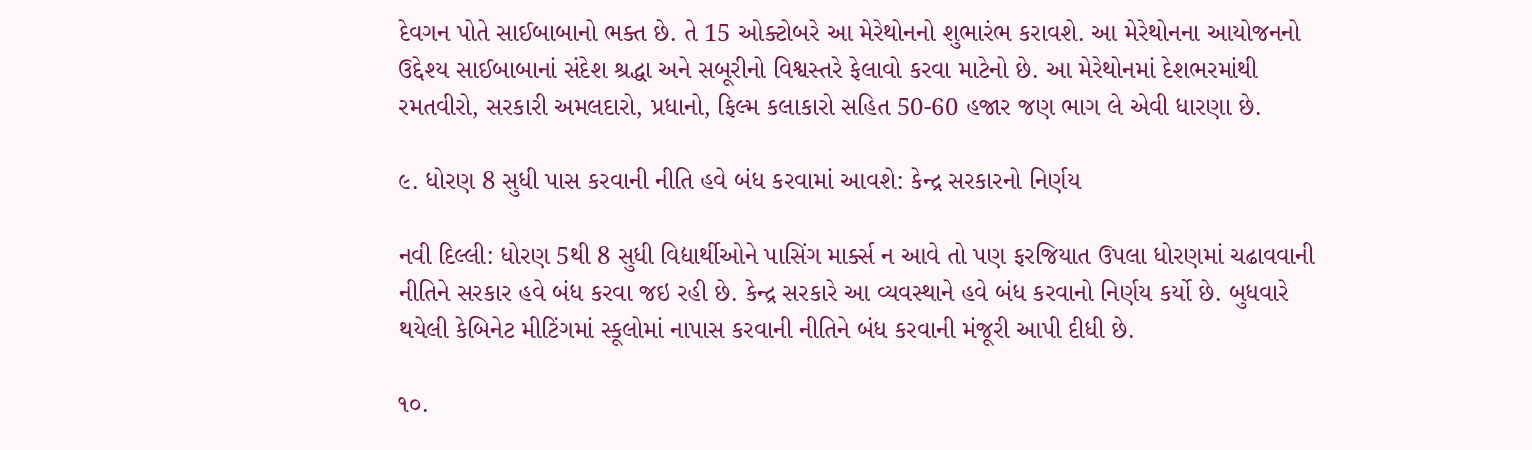દેવગન પોતે સાઈબાબાનો ભક્ત છે. તે 15 ઓક્ટોબરે આ મેરેથોનનો શુભારંભ કરાવશે. આ મેરેથોનના આયોજનનો ઉદ્દેશ્ય સાઈબાબાનાં સંદેશ શ્રદ્ધા અને સબૂરીનો વિશ્વસ્તરે ફેલાવો કરવા માટેનો છે. આ મેરેથોનમાં દેશભરમાંથી રમતવીરો, સરકારી અમલદારો, પ્રધાનો, ફિલ્મ કલાકારો સહિત 50-60 હજાર જણ ભાગ લે એવી ધારણા છે.

૯. ધોરણ 8 સુધી પાસ કરવાની નીતિ હવે બંધ કરવામાં આવશે: કેન્દ્ર સરકારનો નિર્ણય

નવી દિલ્લી: ધોરણ 5થી 8 સુધી વિદ્યાર્થીઓને પાસિંગ માર્ક્સ ન આવે તો પણ ફરજિયાત ઉપલા ધોરણમાં ચઢાવવાની નીતિને સરકાર હવે બંધ કરવા જઇ રહી છે. કેન્દ્ર સરકારે આ વ્યવસ્થાને હવે બંધ કરવાનો નિર્ણય કર્યો છે. બુધવારે થયેલી કેબિનેટ મીટિંગમાં સ્કૂલોમાં નાપાસ કરવાની નીતિને બંધ કરવાની મંજૂરી આપી દીધી છે.

૧૦.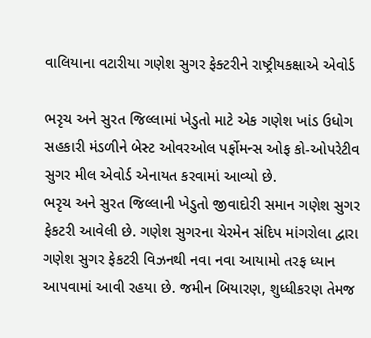વાલિયાના વટારીયા ગણેશ સુગર ફેક્ટરીને રાષ્ટ્રીયકક્ષાએ એવોર્ડ

ભરૃચ અને સુરત જિલ્લામાં ખેડુતો માટે એક ગણેશ ખાંડ ઉધોગ સહકારી મંડળીને બેસ્ટ ઓવરઓલ પર્ફોમન્સ ઓફ કો-ઓપરેટીવ સુગર મીલ એવોર્ડ એનાયત કરવામાં આવ્યો છે.
ભરૃચ અને સુરત જિલ્લાની ખેડુતો જીવાદોરી સમાન ગણેશ સુગર ફેકટરી આવેલી છે. ગણેશ સુગરના ચેરમેન સંદિપ માંગરોલા દ્વારા ગણેશ સુગર ફેકટરી વિઝનથી નવા નવા આયામો તરફ ધ્યાન આપવામાં આવી રહયા છે. જમીન બિયારણ, શુધ્ધીકરણ તેમજ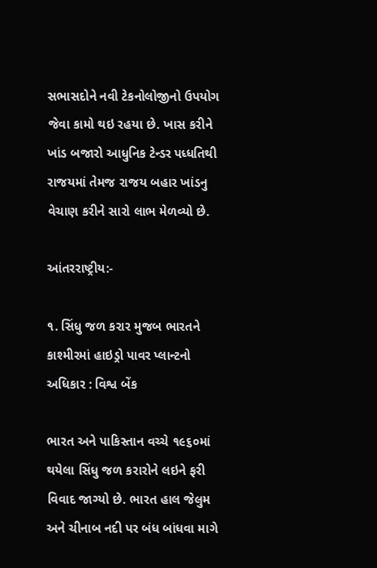સભાસદોને નવી ટેકનોલોજીનો ઉપયોગ જેવા કામો થઇ રહયા છે. ખાસ કરીને ખાંડ બજારો આધુનિક ટેન્ડર પધ્ધતિથી રાજયમાં તેમજ રાજય બહાર ખાંડનુ વેચાણ કરીને સારો લાભ મેળવ્યો છે.

આંતરરાષ્ટ્રીય:-

૧. સિંધુ જળ કરાર મુજબ ભારતને કાશ્મીરમાં હાઇડ્રો પાવર પ્લાન્ટનો અધિકાર : વિશ્વ બેંક

ભારત અને પાકિસ્તાન વચ્ચે ૧૯૬૦માં થયેલા સિંધુ જળ કરારોને લઇને ફરી વિવાદ જાગ્યો છે. ભારત હાલ જેલુમ અને ચીનાબ નદી પર બંધ બાંધવા માગે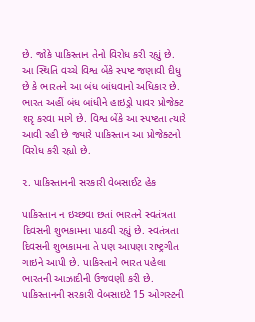છે. જોકે પાકિસ્તાન તેનો વિરોધ કરી રહ્યું છે. આ સ્થિતિ વચ્ચે વિશ્વ બેંકે સ્પષ્ટ જણાવી દીધુ છે કે ભારતને આ બંધ બાંધવાનો અધિકાર છે. ભારત અહીં બંધ બાંધીને હાઇડ્રો પાવર પ્રોજેક્ટ શરૃ કરવા માગે છે. વિશ્વ બેંકે આ સ્પષ્ટતા ત્યારે આવી રહી છે જ્યારે પાકિસ્તાન આ પ્રોજેક્ટનો વિરોધ કરી રહ્યો છે.

૨. પાકિસ્તાનની સરકારી વેબસાઈટ હેક

પાકિસ્તાન ન ઇચ્છવા છતાં ભારતને સ્વતંત્રતા દિવસની શુભકામના પાઠવી રહ્યું છે. સ્વતંત્રતા દિવસની શુભકામના તે પણ આપણા રાષ્ટ્રગીત ગાઇને આપી છે. પાકિસ્તાને ભારત પહેલા ભારતની આઝાદીની ઉજવણી કરી છે.
પાકિસ્તાનની સરકારી વેબસાઇટે 15 ઓગસ્ટની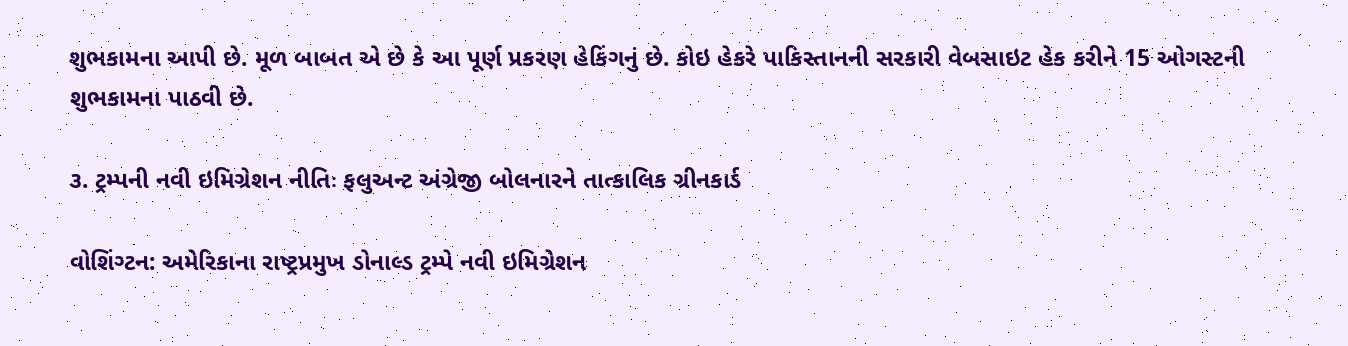શુભકામના આપી છે. મૂળ બાબત એ છે કે આ પૂર્ણ પ્રકરણ હેકિંગનું છે. કોઇ હેકરે પાકિસ્તાનની સરકારી વેબસાઇટ હેક કરીને 15 ઓગસ્ટની શુભકામના પાઠવી છે.

૩. ટ્રમ્પની નવી ઇમિગ્રેશન નીતિઃ ફલુઅન્ટ અંગ્રેજી બોલનારને તાત્કાલિક ગ્રીનકાર્ડ

વોશિંગ્ટન: અમેરિકાના રાષ્ટ્રપ્રમુખ ડોનાલ્ડ ટ્રમ્પે નવી ઇમિગ્રેશન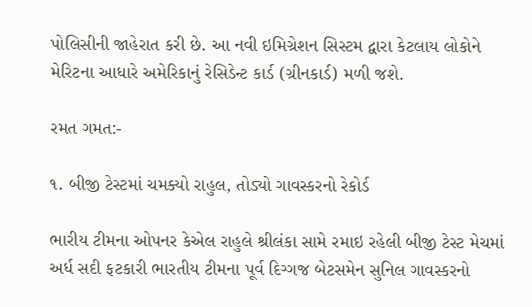પોલિસીની જાહેરાત કરી છે. આ નવી ઇમિગ્રેશન સિસ્ટમ દ્વારા કેટલાય લોકોને મેરિટના આધારે અમેરિકાનું રેસિડેન્ટ કાર્ડ (ગ્રીનકાર્ડ) મળી જશે.

રમત ગમત:-

૧. બીજી ટેસ્ટમાં ચમક્યો રાહુલ, તોડ્યો ગાવસ્કરનો રેકોર્ડ

ભારીય ટીમના ઓપનર કેએલ રાહુલે શ્રીલંકા સામે રમાઇ રહેલી બીજી ટેસ્ટ મેચમાં અર્ધ સદી ફટકારી ભારતીય ટીમના પૂર્વ દિગ્ગજ બેટસમેન સુનિલ ગાવસ્કરનો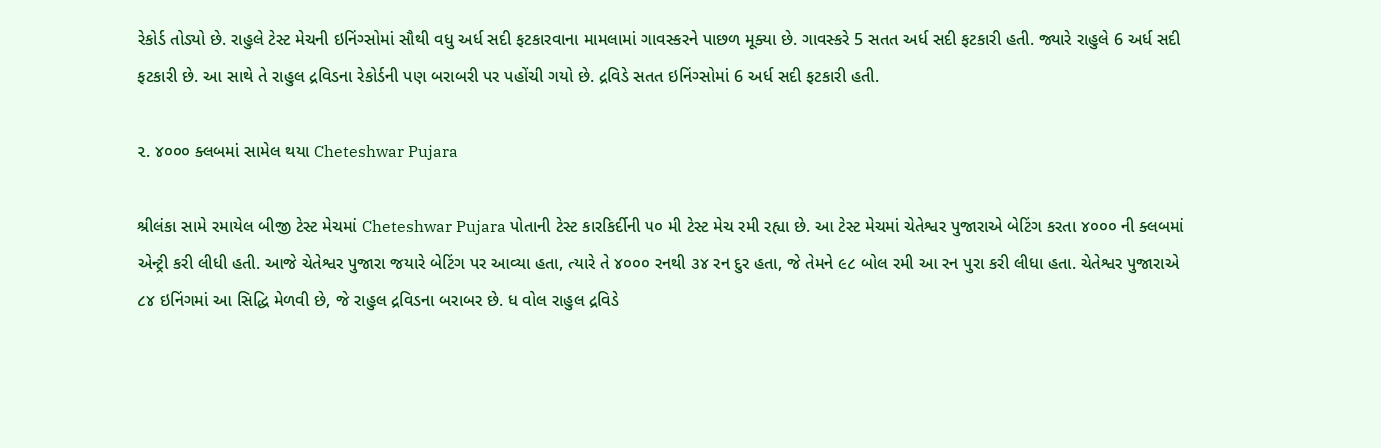રેકોર્ડ તોડ્યો છે. રાહુલે ટેસ્ટ મેચની ઇનિંગ્સોમાં સૌથી વધુ અર્ધ સદી ફટકારવાના મામલામાં ગાવસ્કરને પાછળ મૂક્યા છે. ગાવસ્કરે 5 સતત અર્ધ સદી ફટકારી હતી. જ્યારે રાહુલે 6 અર્ધ સદી ફટકારી છે. આ સાથે તે રાહુલ દ્રવિડના રેકોર્ડની પણ બરાબરી પર પહોંચી ગયો છે. દ્રવિડે સતત ઇનિંગ્સોમાં 6 અર્ધ સદી ફટકારી હતી.

૨. ૪૦૦૦ ક્લબમાં સામેલ થયા Cheteshwar Pujara

શ્રીલંકા સામે રમાયેલ બીજી ટેસ્ટ મેચમાં Cheteshwar Pujara પોતાની ટેસ્ટ કારકિર્દીની ૫૦ મી ટેસ્ટ મેચ રમી રહ્યા છે. આ ટેસ્ટ મેચમાં ચેતેશ્વર પુજારાએ બેટિંગ કરતા ૪૦૦૦ ની ક્લબમાં એન્ટ્રી કરી લીધી હતી. આજે ચેતેશ્વર પુજારા જયારે બેટિંગ પર આવ્યા હતા, ત્યારે તે ૪૦૦૦ રનથી ૩૪ રન દુર હતા, જે તેમને ૯૮ બોલ રમી આ રન પુરા કરી લીધા હતા. ચેતેશ્વર પુજારાએ ૮૪ ઇનિંગમાં આ સિદ્ધિ મેળવી છે, જે રાહુલ દ્રવિડના બરાબર છે. ધ વોલ રાહુલ દ્રવિડે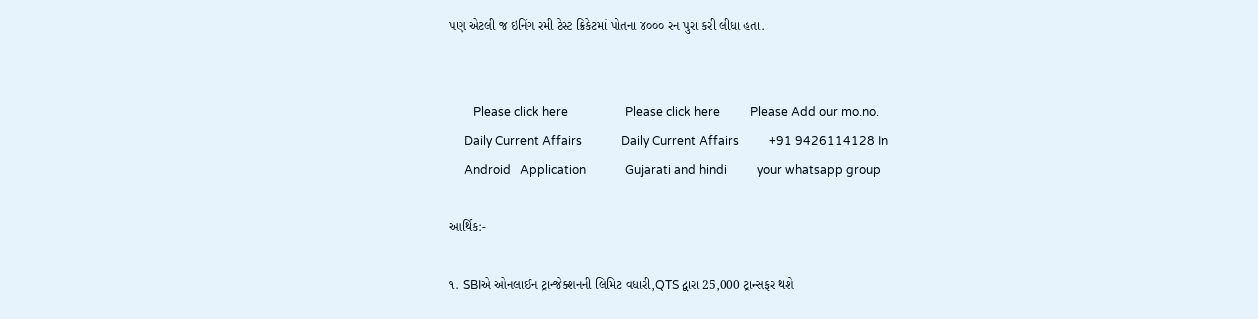પણ એટલી જ ઇનિંગ રમી ટેસ્ટ ક્રિકેટમાં પોતના ૪૦૦૦ રન પુરા કરી લીધા હતા.


        Please click here                   Please click here          Please Add our mo.no.
     Daily Current Affairs             Daily Current Affairs          +91 9426114128 In
     Android   Application             Gujarati and hindi          your whatsapp group

આર્થિક:-

૧. SBIએ ઓનલાઈન ટ્રાન્જેક્શનની લિમિટ વધારી,QTS દ્વારા 25,000 ટ્રાન્સફર થશે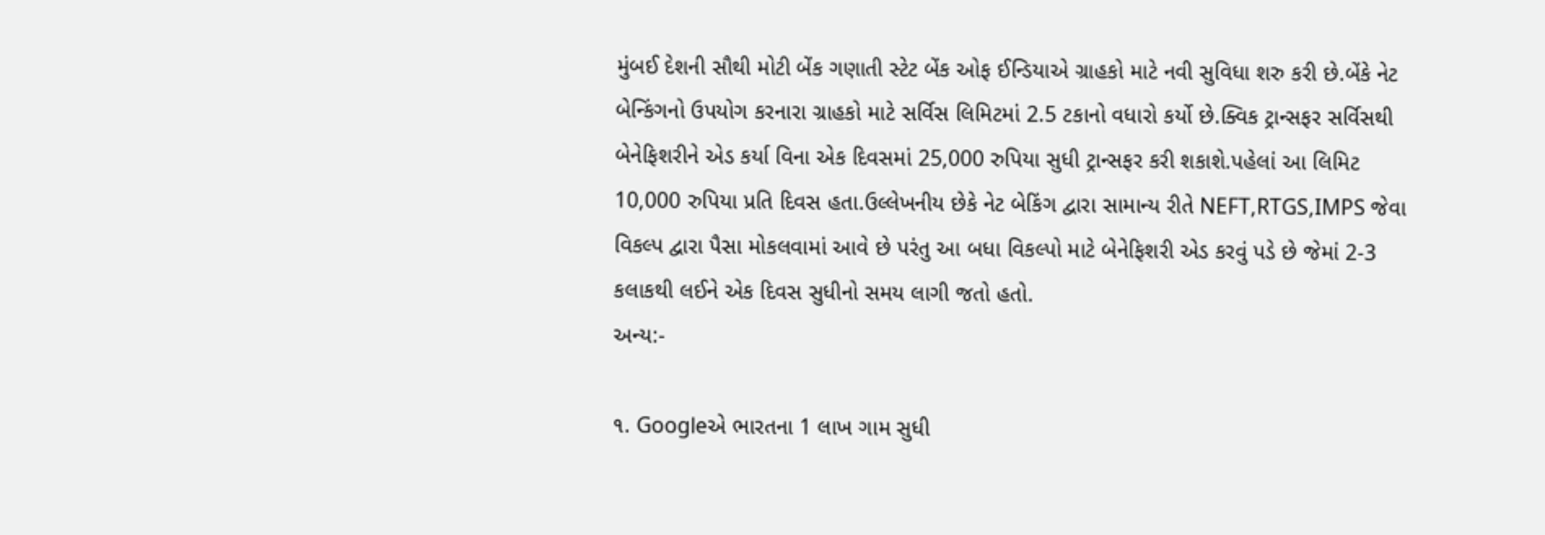મુંબઈ દેશની સૌથી મોટી બેંક ગણાતી સ્ટેટ બેંક ઓફ ઈન્ડિયાએ ગ્રાહકો માટે નવી સુવિધા શરુ કરી છે.બેંકે નેટ બેન્કિંગનો ઉપયોગ કરનારા ગ્રાહકો માટે સર્વિસ લિમિટમાં 2.5 ટકાનો વધારો કર્યો છે.ક્વિક ટ્રાન્સફર સર્વિસથી બેનેફિશરીને એડ કર્યા વિના એક દિવસમાં 25,000 રુપિયા સુધી ટ્રાન્સફર કરી શકાશે.પહેલાં આ લિમિટ 10,000 રુપિયા પ્રતિ દિવસ હતા.ઉલ્લેખનીય છેકે નેટ બેકિંગ દ્વારા સામાન્ય રીતે NEFT,RTGS,IMPS જેવા વિકલ્પ દ્વારા પૈસા મોકલવામાં આવે છે પરંતુ આ બધા વિકલ્પો માટે બેનેફિશરી એડ કરવું પડે છે જેમાં 2-3 કલાકથી લઈને એક દિવસ સુધીનો સમય લાગી જતો હતો.
અન્ય:-

૧. Googleએ ભારતના 1 લાખ ગામ સુધી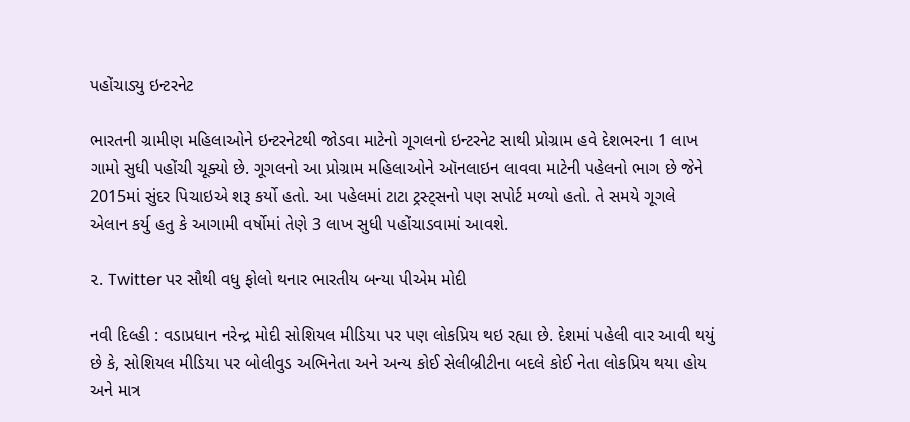પહોંચાડ્યુ ઇન્ટરનેટ

ભારતની ગ્રામીણ મહિલાઓને ઇન્ટરનેટથી જોડવા માટેનો ગૂગલનો ઇન્ટરનેટ સાથી પ્રોગ્રામ હવે દેશભરના 1 લાખ ગામો સુધી પહોંચી ચૂક્યો છે. ગૂગલનો આ પ્રોગ્રામ મહિલાઓને ઑનલાઇન લાવવા માટેની પહેલનો ભાગ છે જેને 2015માં સુંદર પિચાઇએ શરૂ કર્યો હતો. આ પહેલમાં ટાટા ટ્રસ્ટ્સનો પણ સપોર્ટ મળ્યો હતો. તે સમયે ગૂગલે એલાન કર્યુ હતુ કે આગામી વર્ષોમાં તેણે 3 લાખ સુધી પહોંચાડવામાં આવશે.

૨. Twitter પર સૌથી વધુ ફોલો થનાર ભારતીય બન્યા પીએમ મોદી

નવી દિલ્હી : વડાપ્રધાન નરેન્દ્ર મોદી સોશિયલ મીડિયા પર પણ લોકપ્રિય થઇ રહ્યા છે. દેશમાં પહેલી વાર આવી થયું છે કે, સોશિયલ મીડિયા પર બોલીવુડ અભિનેતા અને અન્ય કોઈ સેલીબ્રીટીના બદલે કોઈ નેતા લોકપ્રિય થયા હોય અને માત્ર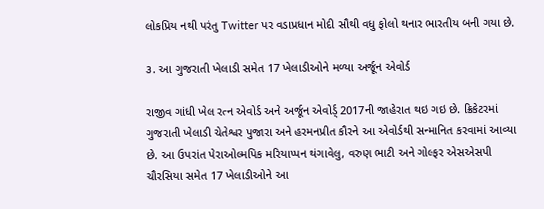લોકપ્રિય નથી પરંતુ Twitter પર વડાપ્રધાન મોદી સૌથી વધુ ફોલો થનાર ભારતીય બની ગયા છે.

૩. આ ગુજરાતી ખેલાડી સમેત 17 ખેલાડીઓને મળ્યા અર્જૂન એવોર્ડ

રાજીવ ગાંધી ખેલ રત્ન એવોર્ડ અને અર્જૂન એવોર્ડ્ 2017ની જાહેરાત થઇ ગઇ છે. ક્રિકેટરમાં ગુજરાતી ખેલાડી ચેતેશ્વર પુજારા અને હરમનપ્રીત કૌરને આ એવોર્ડથી સન્માનિત કરવામાં આવ્યા છે. આ ઉપરાંત પેરાઓલ્મપિક મરિયાપ્પન થંગાવેલુ, વરુણ ભાટી અને ગોલ્ફર એસએસપી ચૌરસિયા સમેત 17 ખેલાડીઓને આ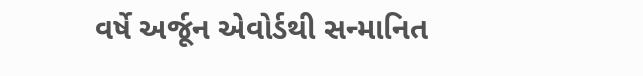વર્ષે અર્જૂન એવોર્ડથી સન્માનિત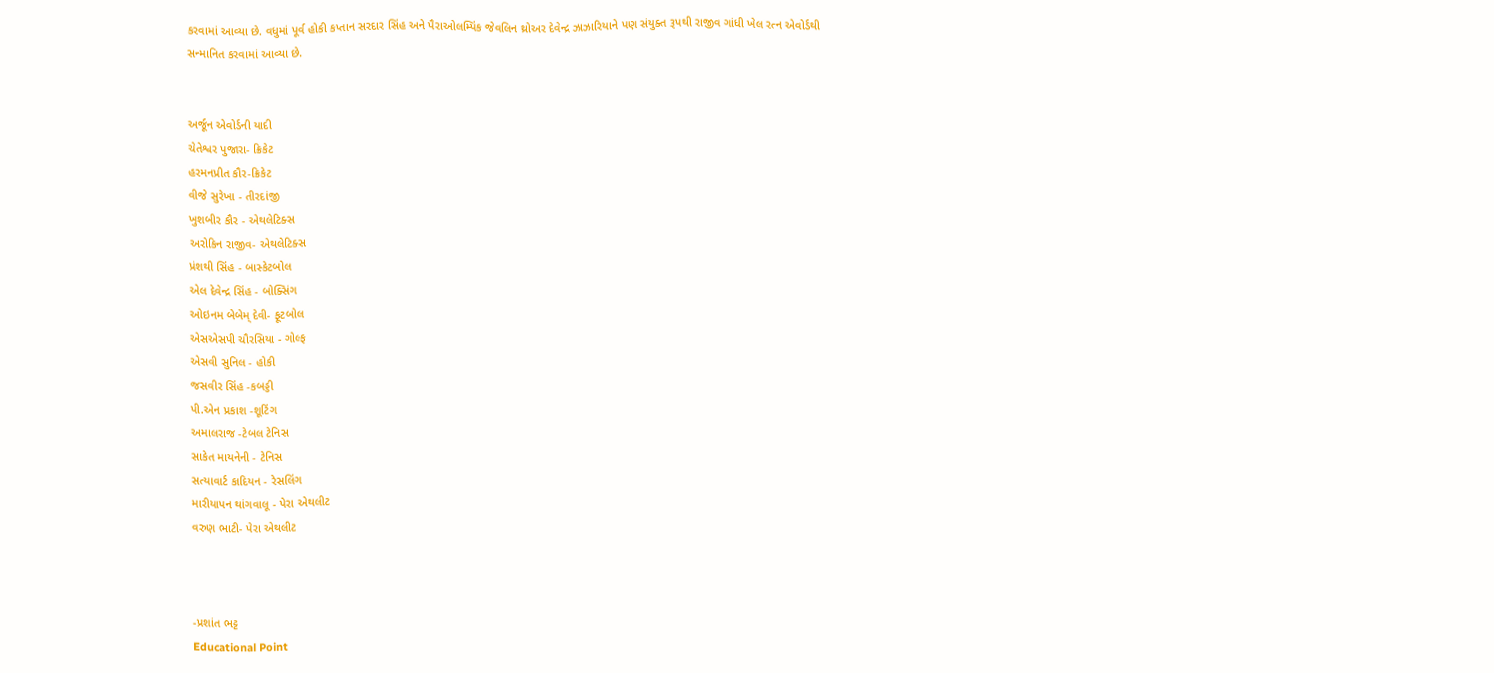કરવામાં આવ્યા છે. વધુમાં પૂર્વ હોકી કપ્તાન સરદાર સિંહ અને પૈરાઓલમ્પિંક જેવલિન થ્રોઅર દેવેન્દ્ર ઝાઝારિયાને પણ સંયુક્ત રૂપથી રાજીવ ગાંધી ખેલ રત્ન એવોર્ડથી સન્માનિત કરવામાં આવ્યા છે.


અર્જૂન એવોર્ડની યાદી
ચેતેશ્વર પુજારા- ક્રિકેટ
હરમનપ્રીત કૌર-ક્રિકેટ
વીજે સુરેખા - તીરદાંજી
ખુશબીર કૌર - એથલેટિક્સ
અરોકિન રાજીવ- એથલેટિક્સ
પ્રંશથી સિંહ - બાસ્કેટબોલ
એલ દેવેન્દ્ર સિંહ - બોક્સિંગ
ઓઇનમ બેબેમ્ દેવી- ફૂટબોલ
એસએસપી ચૌરસિયા - ગોલ્ફ
એસવી સુનિલ - હોકી
જસવીર સિંહ -કબડ્ડી
પી.એન પ્રકાશ -શૂટિંગ
અમાલરાજ -ટેબલ ટેનિસ
સાકેત માયનેની - ટેનિસ
સત્યાવાર્ટ કાદિયન - રેસલિંગ
મારીયાપન થાંગવાલૂ - પેરા એથલીટ
વરુણ ભાટી- પેરા એથલીટ



-પ્રશાંત ભટ્ટ
Educational Point